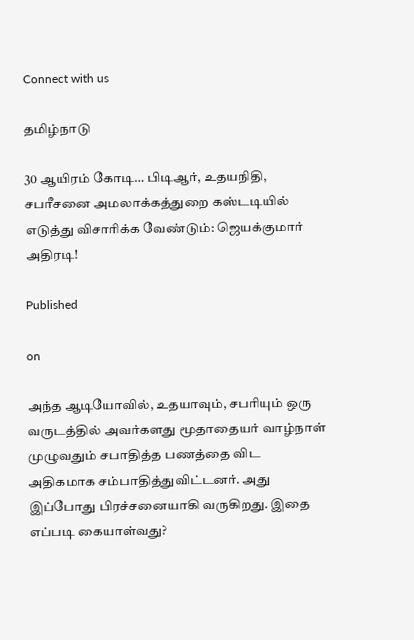Connect with us

தமிழ்நாடு

30 ஆயிரம் கோடி… பிடிஆர், உதயநிதி, சபரீசனை அமலாக்கத்துறை கஸ்டடியில் எடுத்து விசாரிக்க வேண்டும்: ஜெயக்குமார் அதிரடி!

Published

on

அந்த ஆடியோவில், உதயாவும், சபரியும் ஒரு வருடத்தில் அவர்களது மூதாதையர் வாழ்நாள் முழுவதும் சபாதித்த பணத்தை விட அதிகமாக சம்பாதித்துவிட்டனர். அது இப்போது பிரச்சனையாகி வருகிறது. இதை எப்படி கையாள்வது?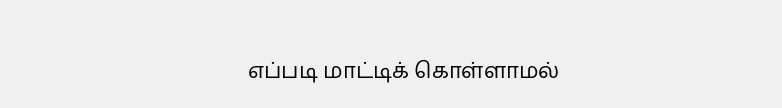எப்படி மாட்டிக் கொள்ளாமல்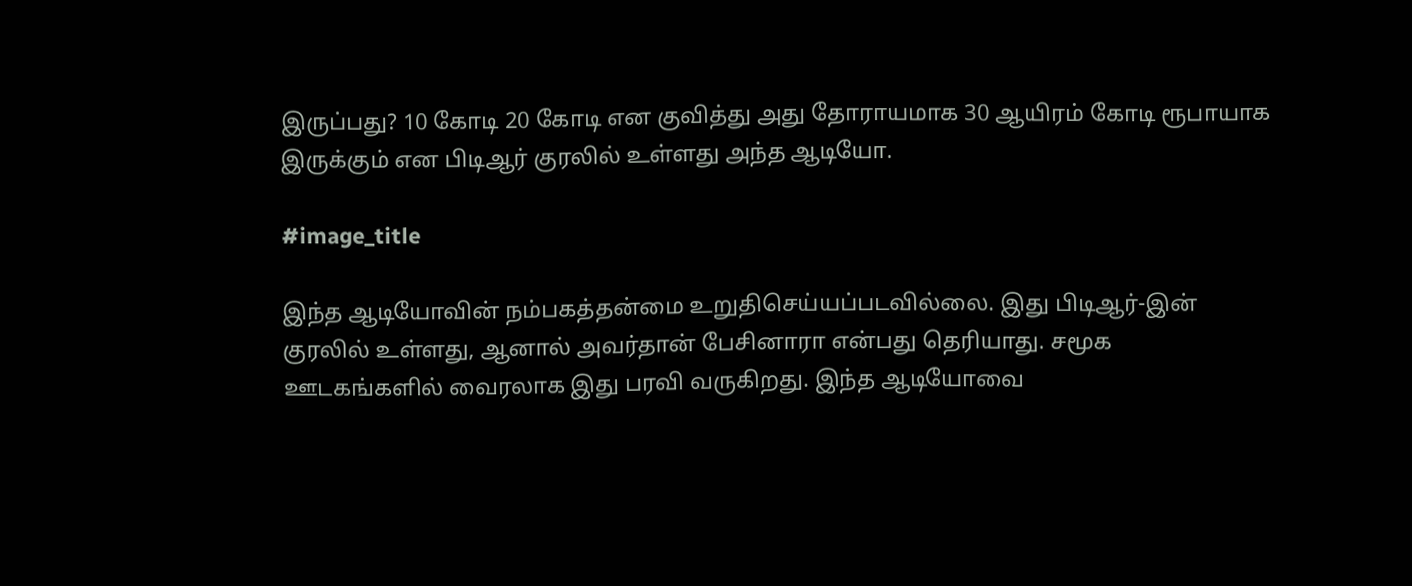இருப்பது? 10 கோடி 20 கோடி என குவித்து அது தோராயமாக 30 ஆயிரம் கோடி ரூபாயாக இருக்கும் என பிடிஆர் குரலில் உள்ளது அந்த ஆடியோ.

#image_title

இந்த ஆடியோவின் நம்பகத்தன்மை உறுதிசெய்யப்படவில்லை. இது பிடிஆர்-இன் குரலில் உள்ளது, ஆனால் அவர்தான் பேசினாரா என்பது தெரியாது. சமூக ஊடகங்களில் வைரலாக இது பரவி வருகிறது. இந்த ஆடியோவை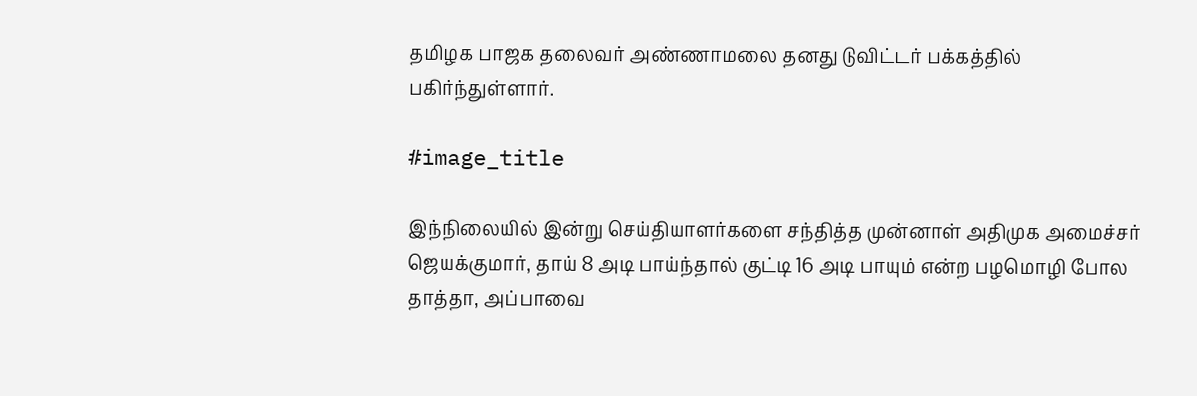தமிழக பாஜக தலைவர் அண்ணாமலை தனது டுவிட்டர் பக்கத்தில் பகிர்ந்துள்ளார்.

#image_title

இந்நிலையில் இன்று செய்தியாளர்களை சந்தித்த முன்னாள் அதிமுக அமைச்சர் ஜெயக்குமார், தாய் 8 அடி பாய்ந்தால் குட்டி 16 அடி பாயும் என்ற பழமொழி போல தாத்தா, அப்பாவை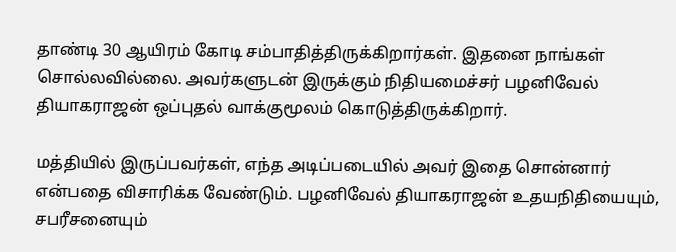தாண்டி 30 ஆயிரம் கோடி சம்பாதித்திருக்கிறார்கள். இதனை நாங்கள் சொல்லவில்லை. அவர்களுடன் இருக்கும் நிதியமைச்சர் பழனிவேல் தியாகராஜன் ஒப்புதல் வாக்குமூலம் கொடுத்திருக்கிறார்.

மத்தியில் இருப்பவர்கள், எந்த அடிப்படையில் அவர் இதை சொன்னார் என்பதை விசாரிக்க வேண்டும். பழனிவேல் தியாகராஜன் உதயநிதியையும், சபரீசனையும்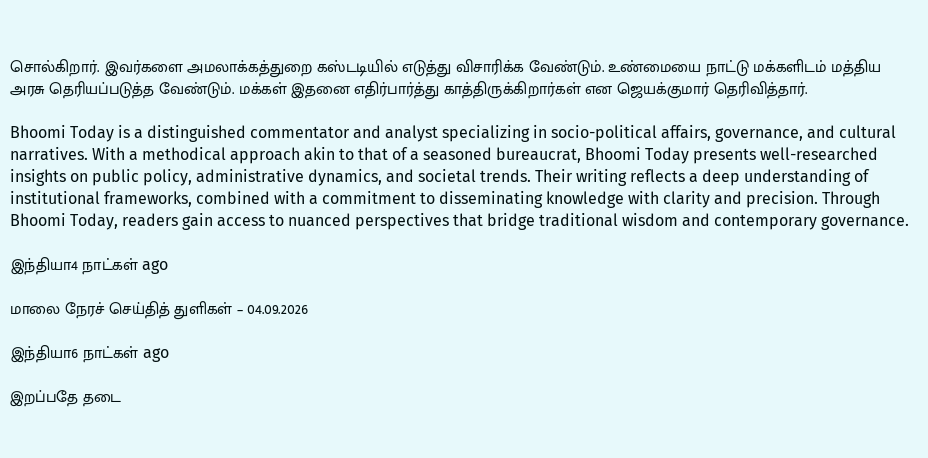சொல்கிறார். இவர்களை அமலாக்கத்துறை கஸ்டடியில் எடுத்து விசாரிக்க வேண்டும். உண்மையை நாட்டு மக்களிடம் மத்திய அரசு தெரியப்படுத்த வேண்டும். மக்கள் இதனை எதிர்பார்த்து காத்திருக்கிறார்கள் என ஜெயக்குமார் தெரிவித்தார்.

Bhoomi Today is a distinguished commentator and analyst specializing in socio-political affairs, governance, and cultural narratives. With a methodical approach akin to that of a seasoned bureaucrat, Bhoomi Today presents well-researched insights on public policy, administrative dynamics, and societal trends. Their writing reflects a deep understanding of institutional frameworks, combined with a commitment to disseminating knowledge with clarity and precision. Through Bhoomi Today, readers gain access to nuanced perspectives that bridge traditional wisdom and contemporary governance.

இந்தியா4 நாட்கள் ago

மாலை நேரச் செய்தித் துளிகள் – 04.09.2026

இந்தியா6 நாட்கள் ago

இறப்பதே தடை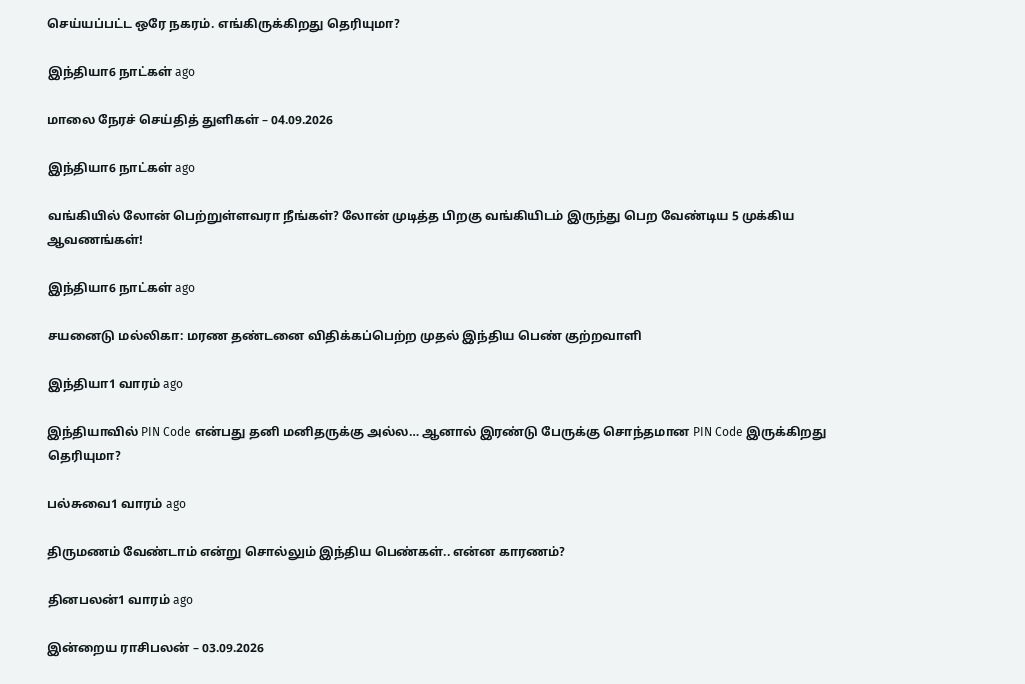செய்யப்பட்ட ஒரே நகரம். எங்கிருக்கிறது தெரியுமா?

இந்தியா6 நாட்கள் ago

மாலை நேரச் செய்தித் துளிகள் – 04.09.2026

இந்தியா6 நாட்கள் ago

வங்கியில் லோன் பெற்றுள்ளவரா நீங்கள்? லோன் முடித்த பிறகு வங்கியிடம் இருந்து பெற வேண்டிய 5 முக்கிய ஆவணங்கள்!

இந்தியா6 நாட்கள் ago

சயனைடு மல்லிகா: மரண தண்டனை விதிக்கப்பெற்ற முதல் இந்திய பெண் குற்றவாளி

இந்தியா1 வாரம் ago

இந்தியாவில் PIN Code என்பது தனி மனிதருக்கு அல்ல… ஆனால் இரண்டு பேருக்கு சொந்தமான PIN Code இருக்கிறது தெரியுமா?

பல்சுவை1 வாரம் ago

திருமணம் வேண்டாம் என்று சொல்லும் இந்திய பெண்கள்.. என்ன காரணம்?

தினபலன்1 வாரம் ago

இன்றைய ராசிபலன் – 03.09.2026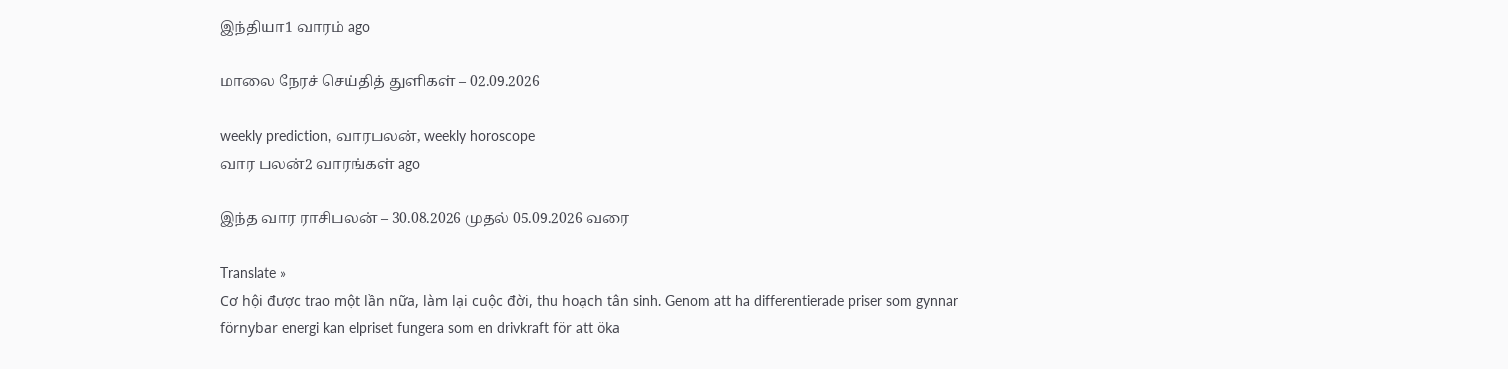இந்தியா1 வாரம் ago

மாலை நேரச் செய்தித் துளிகள் – 02.09.2026

weekly prediction, வாரபலன், weekly horoscope
வார பலன்2 வாரங்கள் ago

இந்த வார ராசிபலன் – 30.08.2026 முதல் 05.09.2026 வரை

Translate »
Cơ hội được trao một lần nữa, làm lại cuộc đời, thu hoạch tân sinh. Genom att ha differentierade priser som gynnar förnybar energi kan elpriset fungera som en drivkraft för att öka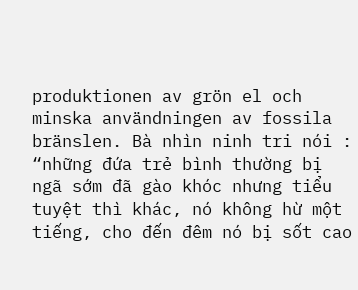produktionen av grön el och minska användningen av fossila bränslen. Bà nhìn ninh tri nói : “những đứa trẻ bình thường bị ngã sớm đã gào khóc nhưng tiểu tuyệt thì khác, nó không hừ một tiếng, cho đến đêm nó bị sốt cao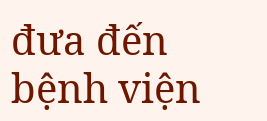đưa đến bệnh viện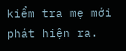kiểm tra mẹ mới phát hiện ra.